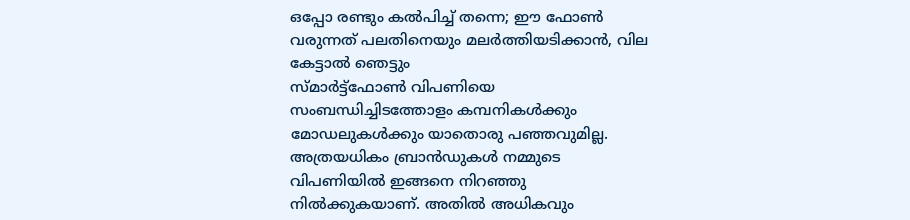ഒപ്പോ രണ്ടും കൽപിച്ച് തന്നെ; ഈ ഫോൺ വരുന്നത് പലതിനെയും മലർത്തിയടിക്കാൻ, വില കേട്ടാൽ ഞെട്ടും
സ്മാർട്ട്ഫോൺ വിപണിയെ സംബന്ധിച്ചിടത്തോളം കമ്പനികൾക്കും മോഡലുകൾക്കും യാതൊരു പഞ്ഞവുമില്ല. അത്രയധികം ബ്രാൻഡുകൾ നമ്മുടെ വിപണിയിൽ ഇങ്ങനെ നിറഞ്ഞു നിൽക്കുകയാണ്. അതിൽ അധികവും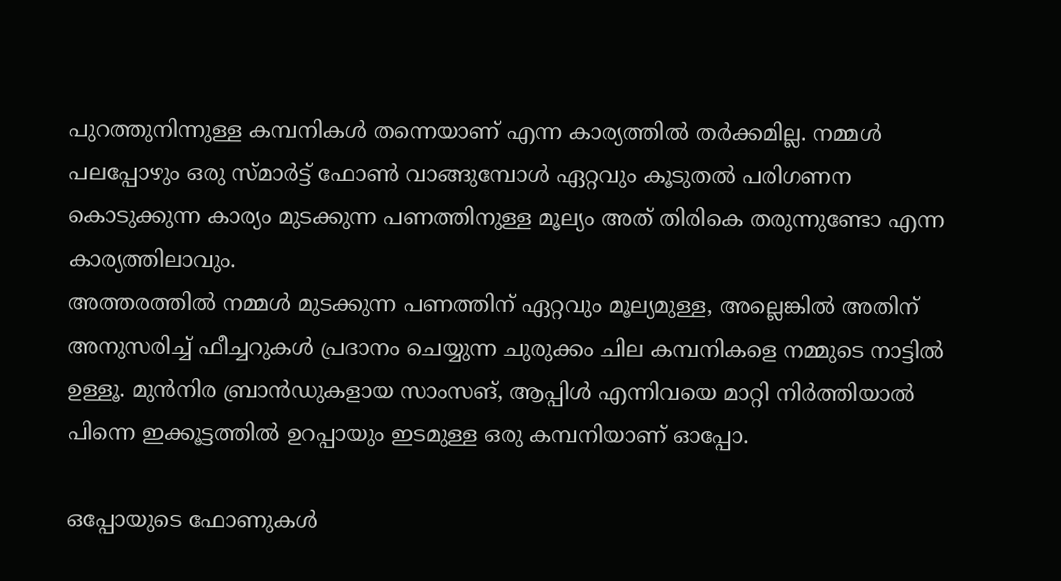പുറത്തുനിന്നുള്ള കമ്പനികൾ തന്നെയാണ് എന്ന കാര്യത്തിൽ തർക്കമില്ല. നമ്മൾ പലപ്പോഴും ഒരു സ്മാർട്ട് ഫോൺ വാങ്ങുമ്പോൾ ഏറ്റവും കൂടുതൽ പരിഗണന കൊടുക്കുന്ന കാര്യം മുടക്കുന്ന പണത്തിനുള്ള മൂല്യം അത് തിരികെ തരുന്നുണ്ടോ എന്ന കാര്യത്തിലാവും.
അത്തരത്തിൽ നമ്മൾ മുടക്കുന്ന പണത്തിന് ഏറ്റവും മൂല്യമുള്ള, അല്ലെങ്കിൽ അതിന് അനുസരിച്ച് ഫീച്ചറുകൾ പ്രദാനം ചെയ്യുന്ന ചുരുക്കം ചില കമ്പനികളെ നമ്മുടെ നാട്ടിൽ ഉള്ളൂ. മുൻനിര ബ്രാൻഡുകളായ സാംസങ്, ആപ്പിൾ എന്നിവയെ മാറ്റി നിർത്തിയാൽ പിന്നെ ഇക്കൂട്ടത്തിൽ ഉറപ്പായും ഇടമുള്ള ഒരു കമ്പനിയാണ് ഓപ്പോ.

ഒപ്പോയുടെ ഫോണുകൾ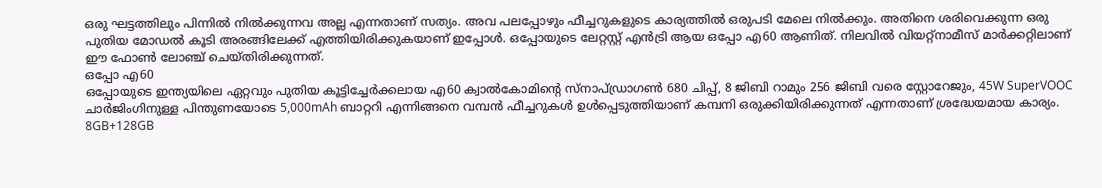ഒരു ഘട്ടത്തിലും പിന്നിൽ നിൽക്കുന്നവ അല്ല എന്നതാണ് സത്യം. അവ പലപ്പോഴും ഫീച്ചറുകളുടെ കാര്യത്തിൽ ഒരുപടി മേലെ നിൽക്കും. അതിനെ ശരിവെക്കുന്ന ഒരു പുതിയ മോഡൽ കൂടി അരങ്ങിലേക്ക് എത്തിയിരിക്കുകയാണ് ഇപ്പോൾ. ഒപ്പോയുടെ ലേറ്റസ്റ്റ് എൻട്രി ആയ ഒപ്പോ എ60 ആണിത്. നിലവിൽ വിയറ്റ്നാമീസ് മാർക്കറ്റിലാണ് ഈ ഫോൺ ലോഞ്ച് ചെയ്തിരിക്കുന്നത്.
ഒപ്പോ എ60
ഒപ്പോയുടെ ഇന്ത്യയിലെ ഏറ്റവും പുതിയ കൂട്ടിച്ചേർക്കലായ എ60 ക്വാൽകോമിന്റെ സ്നാപ്ഡ്രാഗൺ 680 ചിപ്പ്, 8 ജിബി റാമും 256 ജിബി വരെ സ്റ്റോറേജും, 45W SuperVOOC ചാർജിംഗിനുള്ള പിന്തുണയോടെ 5,000mAh ബാറ്ററി എന്നിങ്ങനെ വമ്പൻ ഫീച്ചറുകൾ ഉൾപ്പെടുത്തിയാണ് കമ്പനി ഒരുക്കിയിരിക്കുന്നത് എന്നതാണ് ശ്രദ്ധേയമായ കാര്യം.
8GB+128GB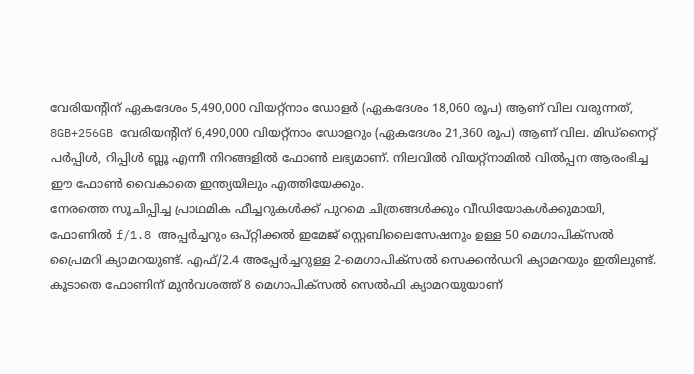വേരിയന്റിന് ഏകദേശം 5,490,000 വിയറ്റ്നാം ഡോളർ (ഏകദേശം 18,060 രൂപ) ആണ് വില വരുന്നത്, 8GB+256GB വേരിയന്റിന് 6,490,000 വിയറ്റ്നാം ഡോളറും (ഏകദേശം 21,360 രൂപ) ആണ് വില. മിഡ്നൈറ്റ് പർപ്പിൾ, റിപ്പിൾ ബ്ലൂ എന്നീ നിറങ്ങളിൽ ഫോൺ ലഭ്യമാണ്. നിലവിൽ വിയറ്റ്നാമിൽ വിൽപ്പന ആരംഭിച്ച ഈ ഫോൺ വൈകാതെ ഇന്ത്യയിലും എത്തിയേക്കും.
നേരത്തെ സൂചിപ്പിച്ച പ്രാഥമിക ഫീച്ചറുകൾക്ക് പുറമെ ചിത്രങ്ങൾക്കും വീഡിയോകൾക്കുമായി, ഫോണിൽ f/1.8 അപ്പർച്ചറും ഒപ്റ്റിക്കൽ ഇമേജ് സ്റ്റെബിലൈസേഷനും ഉള്ള 50 മെഗാപിക്സൽ പ്രൈമറി ക്യാമറയുണ്ട്. എഫ്/2.4 അപ്പേർച്ചറുള്ള 2-മെഗാപിക്സൽ സെക്കൻഡറി ക്യാമറയും ഇതിലുണ്ട്. കൂടാതെ ഫോണിന് മുൻവശത്ത് 8 മെഗാപിക്സൽ സെൽഫി ക്യാമറയുയാണ്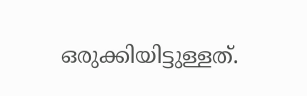ഒരുക്കിയിട്ടുള്ളത്.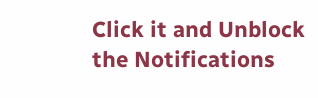Click it and Unblock the Notifications